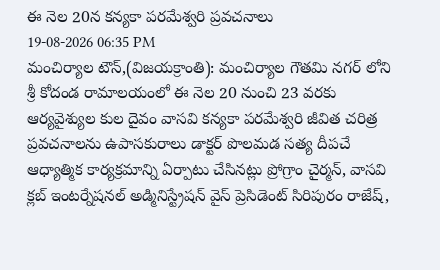ఈ నెల 20న కన్యకా పరమేశ్వరి ప్రవచనాలు
19-08-2026 06:35 PM
మంచిర్యాల టౌన్,(విజయక్రాంతి): మంచిర్యాల గౌతమి నగర్ లోని శ్రీ కోదండ రామాలయంలో ఈ నెల 20 నుంచి 23 వరకు ఆర్యవైశ్యుల కుల దైవం వాసవి కన్యకా పరమేశ్వరి జీవిత చరిత్ర ప్రవచనాలను ఉపాసకురాలు డాక్టర్ పొలమడ సత్య దీపచే ఆధ్యాత్మిక కార్యక్రమాన్ని ఏర్పాటు చేసినట్లు ప్రోగ్రాం చైర్మన్, వాసవి క్లబ్ ఇంటర్నేషనల్ అడ్మినిస్ట్రేషన్ వైస్ ప్రెసిడెంట్ సిరిపురం రాజేష్,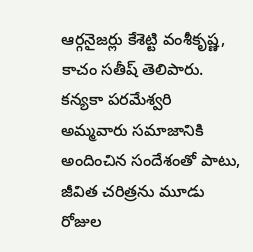ఆర్గనైజర్లు కేశెట్టి వంశీకృష్ణ, కాచం సతీష్ తెలిపారు. కన్యకా పరమేశ్వరి అమ్మవారు సమాజానికి అందించిన సందేశంతో పాటు, జీవిత చరిత్రను మూడు రోజుల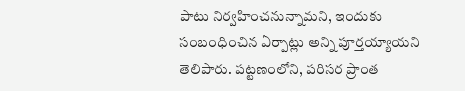పాటు నిర్వహించనున్నామని, ఇందుకు సంబంధించిన ఏర్పాట్లు అన్ని పూర్తయ్యాయని తెలిపారు. పట్టణంలోని, పరిసర ప్రాంత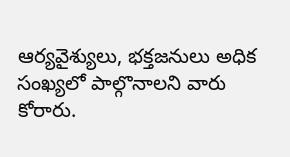ఆర్యవైశ్యులు, భక్తజనులు అధిక సంఖ్యలో పాల్గొనాలని వారు కోరారు.